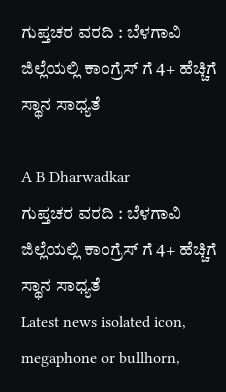ಗುಪ್ತಚರ ವರದಿ : ಬೆಳಗಾವಿ ಜಿಲ್ಲೆಯಲ್ಲಿ ಕಾಂಗ್ರೆಸ್ ಗೆ 4+ ಹೆಚ್ಚಿಗೆ ಸ್ಥಾನ ಸಾಧ್ಯತೆ

A B Dharwadkar
ಗುಪ್ತಚರ ವರದಿ : ಬೆಳಗಾವಿ  ಜಿಲ್ಲೆಯಲ್ಲಿ ಕಾಂಗ್ರೆಸ್ ಗೆ 4+ ಹೆಚ್ಚಿಗೆ ಸ್ಥಾನ ಸಾಧ್ಯತೆ
Latest news isolated icon, megaphone or bullhorn,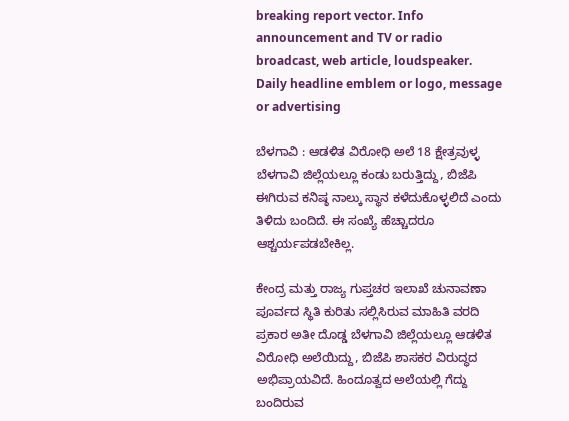breaking report vector. Info announcement and TV or radio broadcast, web article, loudspeaker. Daily headline emblem or logo, message or advertising

ಬೆಳಗಾವಿ : ಆಡಳಿತ ವಿರೋಧಿ ಅಲೆ 18 ಕ್ಷೇತ್ರವುಳ್ಳ ಬೆಳಗಾವಿ ಜಿಲ್ಲೆಯಲ್ಲೂ ಕಂಡು ಬರುತ್ತಿದ್ದು, ಬಿಜೆಪಿ ಈಗಿರುವ ಕನಿಷ್ಠ ನಾಲ್ಕು ಸ್ಥಾನ ಕಳೆದುಕೊಳ್ಳಲಿದೆ ಎಂದು ತಿಳಿದು ಬಂದಿದೆ. ಈ ಸಂಖ್ಯೆ ಹೆಚ್ಚಾದರೂ ಆಶ್ಚರ್ಯಪಡಬೇಕಿಲ್ಲ.

ಕೇಂದ್ರ ಮತ್ತು ರಾಜ್ಯ ಗುಪ್ತಚರ ಇಲಾಖೆ ಚುನಾವಣಾ ಪೂರ್ವದ ಸ್ಥಿತಿ ಕುರಿತು ಸಲ್ಲಿಸಿರುವ ಮಾಹಿತಿ ವರದಿ ಪ್ರಕಾರ ಅತೀ ದೊಡ್ಡ ಬೆಳಗಾವಿ ಜಿಲ್ಲೆಯಲ್ಲೂ ಆಡಳಿತ ವಿರೋಧಿ ಅಲೆಯಿದ್ದು, ಬಿಜೆಪಿ ಶಾಸಕರ ವಿರುದ್ಧದ ಅಭಿಪ್ರಾಯವಿದೆ. ಹಿಂದೂತ್ವದ ಅಲೆಯಲ್ಲಿ ಗೆದ್ದು ಬಂದಿರುವ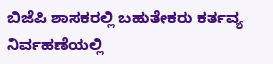ಬಿಜೆಪಿ ಶಾಸಕರಲ್ಲಿ ಬಹುತೇಕರು ಕರ್ತವ್ಯ ನಿರ್ವಹಣೆಯಲ್ಲಿ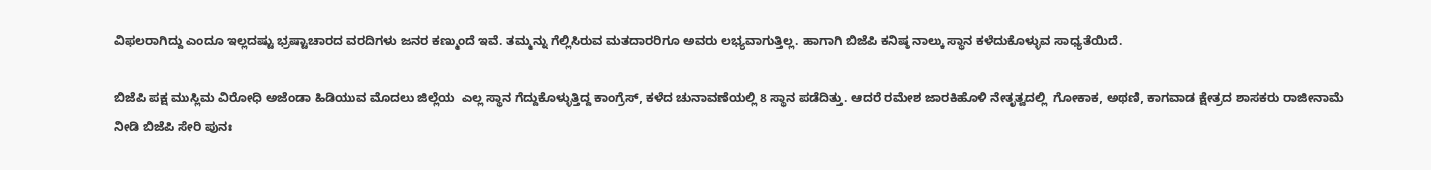ವಿಫಲರಾಗಿದ್ದು ಎಂದೂ ಇಲ್ಲದಷ್ಟು ಭ್ರಷ್ಟಾಚಾರದ ವರದಿಗಳು ಜನರ ಕಣ್ಮುಂದೆ ಇವೆ. ತಮ್ಮನ್ನು ಗೆಲ್ಲಿಸಿರುವ ಮತದಾರರಿಗೂ ಅವರು ಲಭ್ಯವಾಗುತ್ತಿಲ್ಲ. ಹಾಗಾಗಿ ಬಿಜೆಪಿ ಕನಿಷ್ಠ ನಾಲ್ಕು ಸ್ಥಾನ ಕಳೆದುಕೊಳ್ಳುವ ಸಾಧ್ಯತೆಯಿದೆ.

ಬಿಜೆಪಿ ಪಕ್ಷ ಮುಸ್ಲಿಮ ವಿರೋಧಿ ಅಜೆಂಡಾ ಹಿಡಿಯುವ ಮೊದಲು ಜಿಲ್ಲೆಯ  ಎಲ್ಲ ಸ್ಥಾನ ಗೆದ್ದುಕೊಳ್ಳುತ್ತಿದ್ದ ಕಾಂಗ್ರೆಸ್, ಕಳೆದ ಚುನಾವಣೆಯಲ್ಲಿ 8 ಸ್ಥಾನ ಪಡೆದಿತ್ತು. ಆದರೆ ರಮೇಶ ಜಾರಕಿಹೊಳಿ ನೇತೃತ್ವದಲ್ಲಿ  ಗೋಕಾಕ, ಅಥಣಿ, ಕಾಗವಾಡ ಕ್ಷೇತ್ರದ ಶಾಸಕರು ರಾಜೀನಾಮೆ ನೀಡಿ ಬಿಜೆಪಿ ಸೇರಿ ಪುನಃ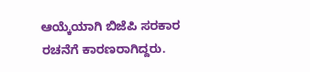ಆಯ್ಕೆಯಾಗಿ ಬಿಜೆಪಿ ಸರಕಾರ ರಚನೆಗೆ ಕಾರಣರಾಗಿದ್ದರು.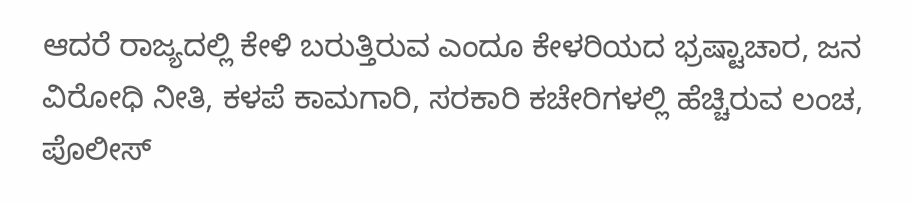ಆದರೆ ರಾಜ್ಯದಲ್ಲಿ ಕೇಳಿ ಬರುತ್ತಿರುವ ಎಂದೂ ಕೇಳರಿಯದ ಭ್ರಷ್ಟಾಚಾರ, ಜನ ವಿರೋಧಿ ನೀತಿ, ಕಳಪೆ ಕಾಮಗಾರಿ, ಸರಕಾರಿ ಕಚೇರಿಗಳಲ್ಲಿ ಹೆಚ್ಚಿರುವ ಲಂಚ, ಪೊಲೀಸ್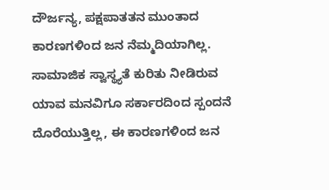ದೌರ್ಜನ್ಯ, ಪಕ್ಷಪಾತತನ ಮುಂತಾದ ಕಾರಣಗಳಿಂದ ಜನ ನೆಮ್ಮದಿಯಾಗಿಲ್ಲ. ಸಾಮಾಜಿಕ ಸ್ವಾಸ್ಥ್ಯತೆ ಕುರಿತು ನೀಡಿರುವ ಯಾವ ಮನವಿಗೂ ಸರ್ಕಾರದಿಂದ ಸ್ಪಂದನೆ ದೊರೆಯುತ್ತಿಲ್ಲ, ಈ ಕಾರಣಗಳಿಂದ ಜನ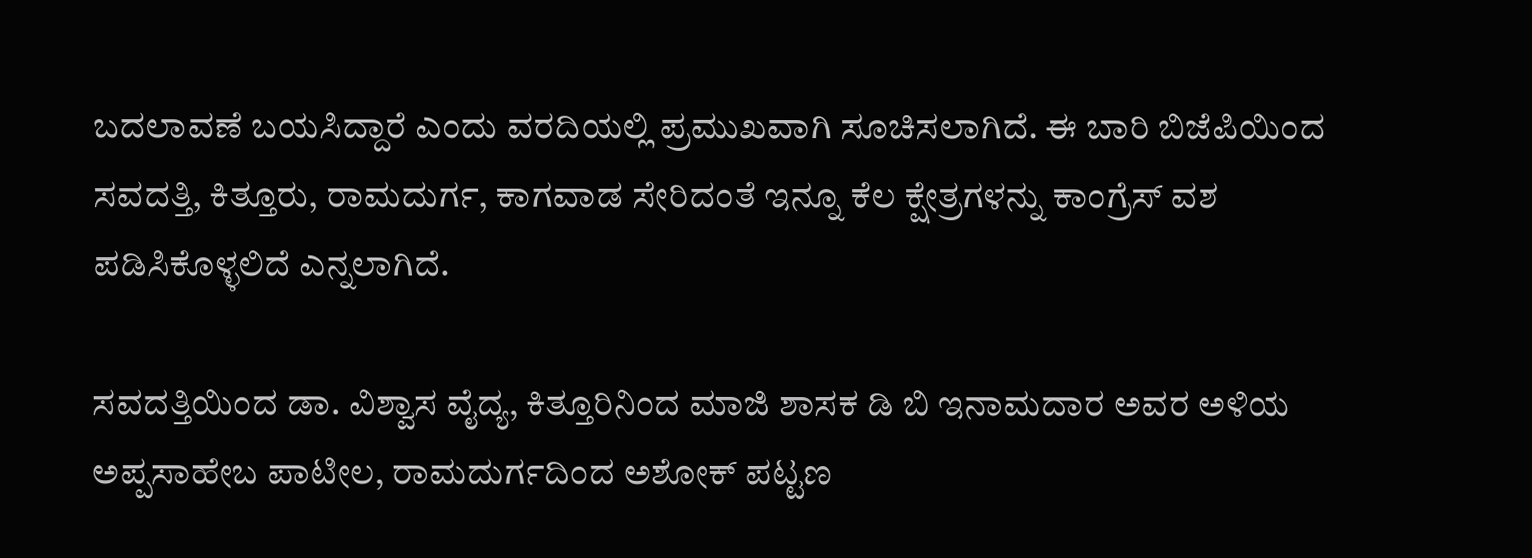ಬದಲಾವಣೆ ಬಯಸಿದ್ದಾರೆ ಎಂದು ವರದಿಯಲ್ಲಿ ಪ್ರಮುಖವಾಗಿ ಸೂಚಿಸಲಾಗಿದೆ. ಈ ಬಾರಿ ಬಿಜೆಪಿಯಿಂದ ಸವದತ್ತಿ, ಕಿತ್ತೂರು, ರಾಮದುರ್ಗ, ಕಾಗವಾಡ ಸೇರಿದಂತೆ ಇನ್ನೂ ಕೆಲ ಕ್ಷೇತ್ರಗಳನ್ನು ಕಾಂಗ್ರೆಸ್ ವಶ ಪಡಿಸಿಕೊಳ್ಳಲಿದೆ ಎನ್ನಲಾಗಿದೆ.

ಸವದತ್ತಿಯಿಂದ ಡಾ. ವಿಶ್ವಾಸ ವೈದ್ಯ, ಕಿತ್ತೂರಿನಿಂದ ಮಾಜಿ ಶಾಸಕ ಡಿ ಬಿ ಇನಾಮದಾರ ಅವರ ಅಳಿಯ ಅಪ್ಪಸಾಹೇಬ ಪಾಟೀಲ, ರಾಮದುರ್ಗದಿಂದ ಅಶೋಕ್ ಪಟ್ಟಣ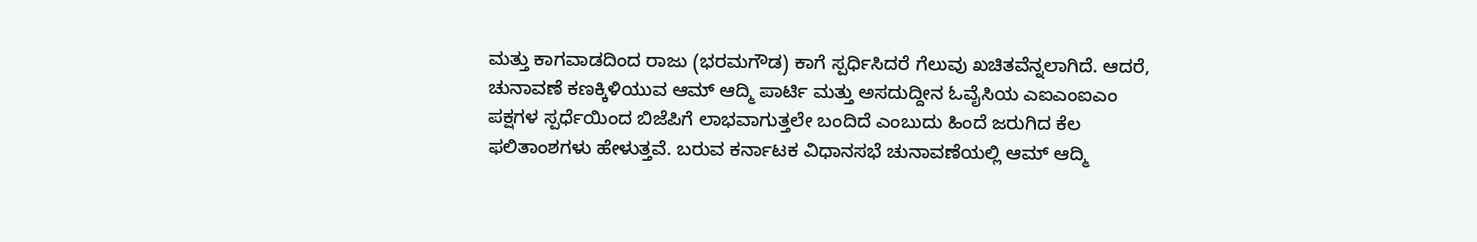ಮತ್ತು ಕಾಗವಾಡದಿಂದ ರಾಜು (ಭರಮಗೌಡ) ಕಾಗೆ ಸ್ಪರ್ಧಿಸಿದರೆ ಗೆಲುವು ಖಚಿತವೆನ್ನಲಾಗಿದೆ. ಆದರೆ, ಚುನಾವಣೆ ಕಣಕ್ಕಿಳಿಯುವ ಆಮ್‌ ಆದ್ಮಿ ಪಾರ್ಟಿ ಮತ್ತು ಅಸದುದ್ದೀನ ಓವೈಸಿಯ ಎಐಎಂಐಎಂ  ಪಕ್ಷಗಳ ಸ್ಪರ್ಧೆಯಿಂದ ಬಿಜೆಪಿಗೆ ಲಾಭವಾಗುತ್ತಲೇ ಬಂದಿದೆ ಎಂಬುದು ಹಿಂದೆ ಜರುಗಿದ ಕೆಲ ಫಲಿತಾಂಶಗಳು ಹೇಳುತ್ತವೆ. ಬರುವ ಕರ್ನಾಟಕ ವಿಧಾನಸಭೆ ಚುನಾವಣೆಯಲ್ಲಿ ಆಮ್‌ ಆದ್ಮಿ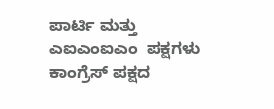ಪಾರ್ಟಿ ಮತ್ತು ಎಐಎಂಐಎಂ  ಪಕ್ಷಗಳು ಕಾಂಗ್ರೆಸ್‌ ಪಕ್ಷದ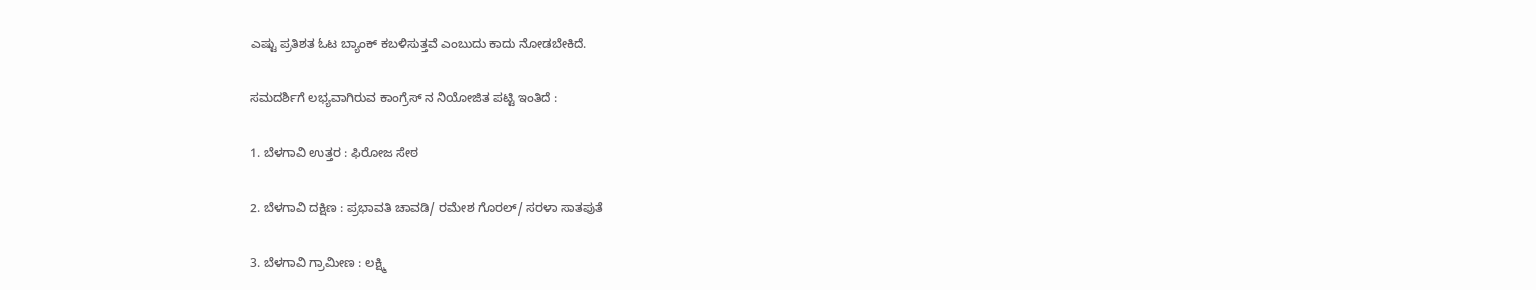ಎಷ್ಟು ಪ್ರತಿಶತ ಓಟ ಬ್ಯಾಂಕ್‌ ಕಬಳಿಸುತ್ತವೆ ಎಂಬುದು ಕಾದು ನೋಡಬೇಕಿದೆ.

ಸಮದರ್ಶಿಗೆ ಲಭ್ಯವಾಗಿರುವ ಕಾಂಗ್ರೆಸ್ ನ ನಿಯೋಜಿತ ಪಟ್ಟಿ ಇಂತಿದೆ :

1. ಬೆಳಗಾವಿ ಉತ್ತರ : ಫಿರೋಜ ಸೇಠ

2. ಬೆಳಗಾವಿ ದಕ್ಷಿಣ : ಪ್ರಭಾವತಿ ಚಾವಡಿ/ ರಮೇಶ ಗೊರಲ್/ ಸರಳಾ ಸಾತಪುತೆ

3. ಬೆಳಗಾವಿ ಗ್ರಾಮೀಣ : ಲಕ್ಷ್ಮಿ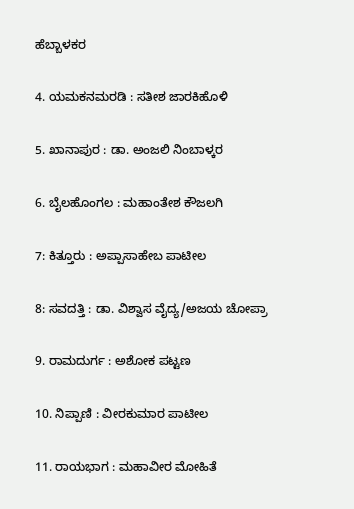ಹೆಬ್ಬಾಳಕರ

4. ಯಮಕನಮರಡಿ : ಸತೀಶ ಜಾರಕಿಹೊಳಿ

5. ಖಾನಾಪುರ : ಡಾ. ಅಂಜಲಿ ನಿಂಬಾಳ್ಕರ

6. ಬೈಲಹೊಂಗಲ : ಮಹಾಂತೇಶ ಕೌಜಲಗಿ

7: ಕಿತ್ತೂರು : ಅಪ್ಪಾಸಾಹೇಬ ಪಾಟೀಲ

8: ಸವದತ್ತಿ : ಡಾ. ವಿಶ್ವಾಸ ವೈದ್ಯ/ಅಜಯ ಚೋಪ್ರಾ

9. ರಾಮದುರ್ಗ : ಅಶೋಕ ಪಟ್ಟಣ

10. ನಿಪ್ಪಾಣಿ : ವೀರಕುಮಾರ ಪಾಟೀಲ

11. ರಾಯಭಾಗ : ಮಹಾವೀರ ಮೋಹಿತೆ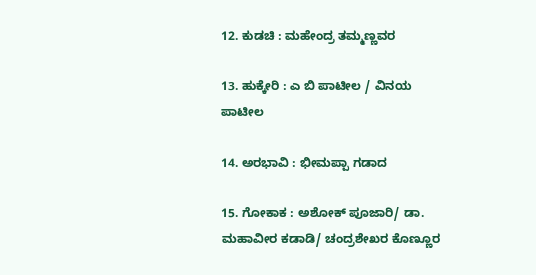12. ಕುಡಚಿ : ಮಹೇಂದ್ರ ತಮ್ಮಣ್ಣವರ

13. ಹುಕ್ಕೇರಿ : ಎ ಬಿ ಪಾಟೀಲ / ವಿನಯ ಪಾಟೀಲ

14. ಅರಭಾವಿ : ಭೀಮಪ್ಪಾ ಗಡಾದ

15. ಗೋಕಾಕ : ಅಶೋಕ್ ಪೂಜಾರಿ/ ಡಾ. ಮಹಾವೀರ ಕಡಾಡಿ/ ಚಂದ್ರಶೇಖರ ಕೊಣ್ಣೂರ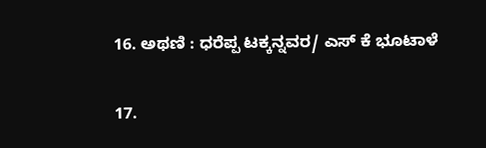16. ಅಥಣಿ : ಧರೆಪ್ಪ ಟಕ್ಕನ್ನವರ/ ಎಸ್ ಕೆ ಭೂಟಾಳೆ

17.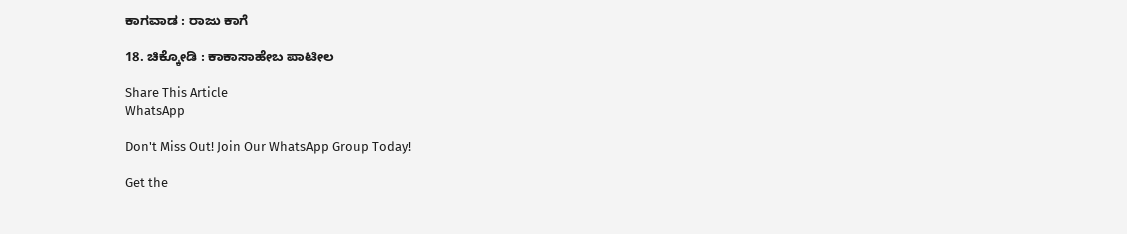ಕಾಗವಾಡ : ರಾಜು ಕಾಗೆ

18. ಚಿಕ್ಕೋಡಿ : ಕಾಕಾಸಾಹೇಬ ಪಾಟೀಲ

Share This Article
WhatsApp

Don't Miss Out! Join Our WhatsApp Group Today!

Get the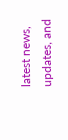latest news, updates, and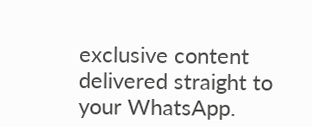exclusive content delivered straight to your WhatsApp.